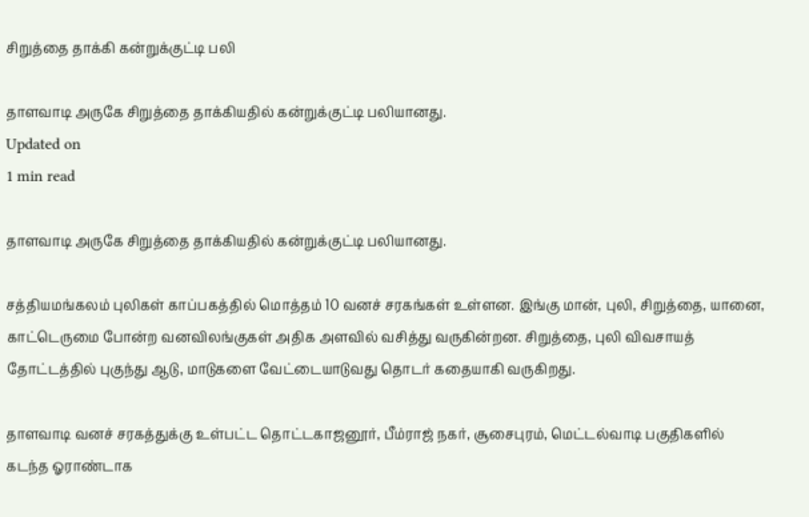சிறுத்தை தாக்கி கன்றுக்குட்டி பலி

தாளவாடி அருகே சிறுத்தை தாக்கியதில் கன்றுக்குட்டி பலியானது.
Updated on
1 min read

தாளவாடி அருகே சிறுத்தை தாக்கியதில் கன்றுக்குட்டி பலியானது.

சத்தியமங்கலம் புலிகள் காப்பகத்தில் மொத்தம் 10 வனச் சரகங்கள் உள்ளன. இங்கு மான், புலி, சிறுத்தை, யானை, காட்டெருமை போன்ற வனவிலங்குகள் அதிக அளவில் வசித்து வருகின்றன. சிறுத்தை, புலி விவசாயத் தோட்டத்தில் புகுந்து ஆடு, மாடுகளை வேட்டையாடுவது தொடர் கதையாகி வருகிறது.

தாளவாடி வனச் சரகத்துக்கு உள்பட்ட தொட்டகாஜனூர், பீம்ராஜ் நகர், சூசைபுரம், மெட்டல்வாடி பகுதிகளில் கடந்த ஓராண்டாக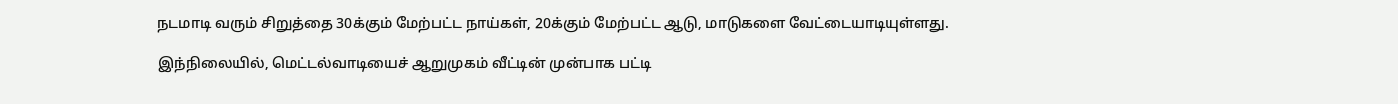நடமாடி வரும் சிறுத்தை 30க்கும் மேற்பட்ட நாய்கள், 20க்கும் மேற்பட்ட ஆடு, மாடுகளை வேட்டையாடியுள்ளது.

இந்நிலையில், மெட்டல்வாடியைச் ஆறுமுகம் வீட்டின் முன்பாக பட்டி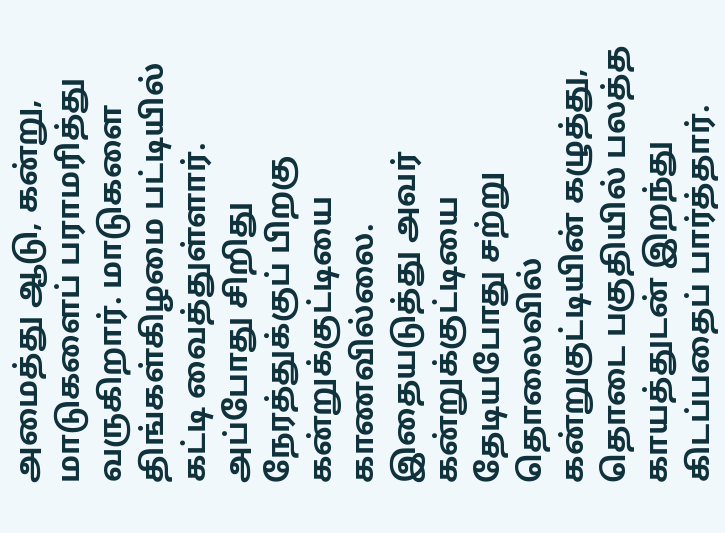அமைத்து ஆடு, கன்று, மாடுகளைப் பராமரித்து வருகிறார். மாடுகளை திங்கள்கிழமை பட்டியில் கட்டி வைத்துள்ளார். அப்போது சிறிது நேரத்துக்குப் பிறகு கன்றுக்குட்டியை காணவில்லை. இதையடுத்து அவர் கன்றுக்குட்டியை தேடியபோது சற்று தொலைவில் கன்றுகுட்டியின் கழுத்து, தொடை பகுதியில் பலத்த காயத்துடன் இறந்து கிடப்பதைப் பார்த்தார்.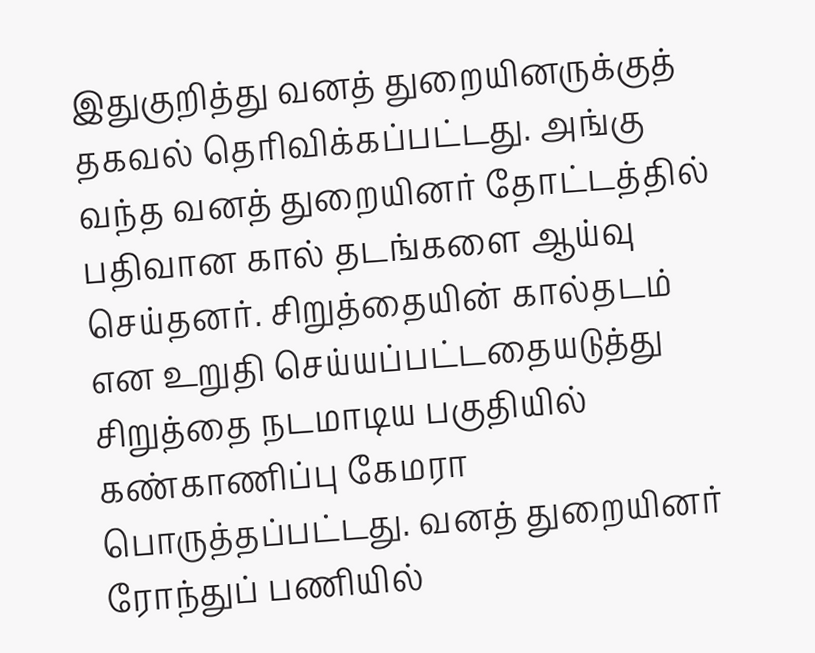இதுகுறித்து வனத் துறையினருக்குத் தகவல் தெரிவிக்கப்பட்டது. அங்கு வந்த வனத் துறையினர் தோட்டத்தில் பதிவான கால் தடங்களை ஆய்வு செய்தனர். சிறுத்தையின் கால்தடம் என உறுதி செய்யப்பட்டதையடுத்து சிறுத்தை நடமாடிய பகுதியில் கண்காணிப்பு கேமரா பொருத்தப்பட்டது. வனத் துறையினர் ரோந்துப் பணியில்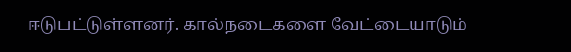ஈடுபட்டுள்ளனர். கால்நடைகளை வேட்டையாடும்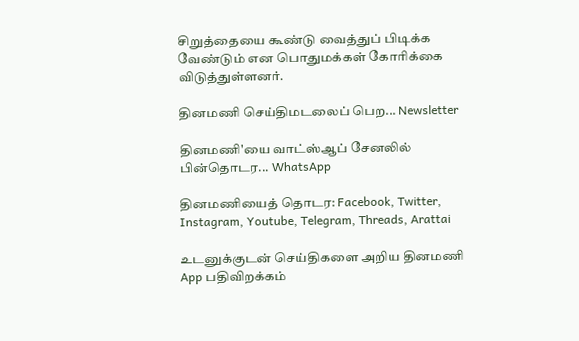சிறுத்தையை கூண்டு வைத்துப் பிடிக்க வேண்டும் என பொதுமக்கள் கோரிக்கை விடுத்துள்ளனர்.

தினமணி செய்திமடலைப் பெற... Newsletter

தினமணி'யை வாட்ஸ்ஆப் சேனலில் பின்தொடர... WhatsApp

தினமணியைத் தொடர: Facebook, Twitter, Instagram, Youtube, Telegram, Threads, Arattai

உடனுக்குடன் செய்திகளை அறிய தினமணி App பதிவிறக்கம்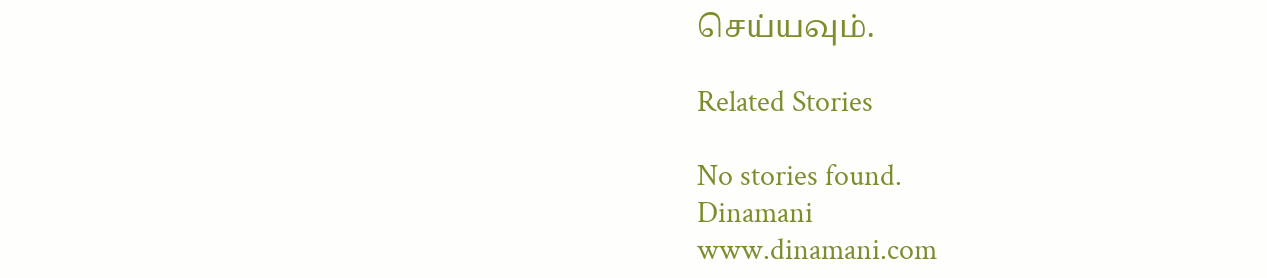செய்யவும்.

Related Stories

No stories found.
Dinamani
www.dinamani.com